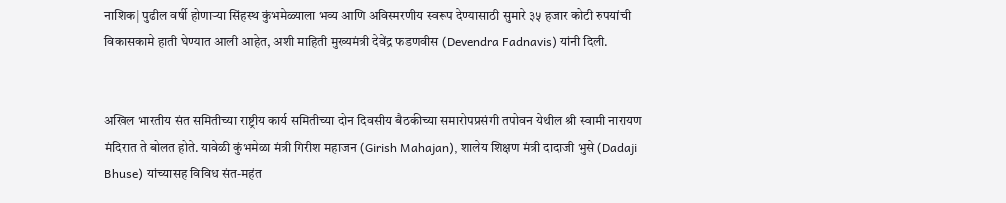नाशिक| पुढील वर्षी होणाऱ्या सिंहस्थ कुंभमेळ्याला भव्य आणि अविस्मरणीय स्वरूप देण्यासाठी सुमारे ३५ हजार कोटी रुपयांची विकासकामे हाती घेण्यात आली आहेत, अशी माहिती मुख्यमंत्री देवेंद्र फडणवीस (Devendra Fadnavis) यांनी दिली.


अखिल भारतीय संत समितीच्या राष्ट्रीय कार्य समितीच्या दोन दिवसीय बैठकीच्या समारोपप्रसंगी तपोवन येथील श्री स्वामी नारायण मंदिरात ते बोलत होते. यावेळी कुंभमेळा मंत्री गिरीश महाजन (Girish Mahajan), शालेय शिक्षण मंत्री दादाजी भुसे (Dadaji Bhuse) यांच्यासह विविध संत-महंत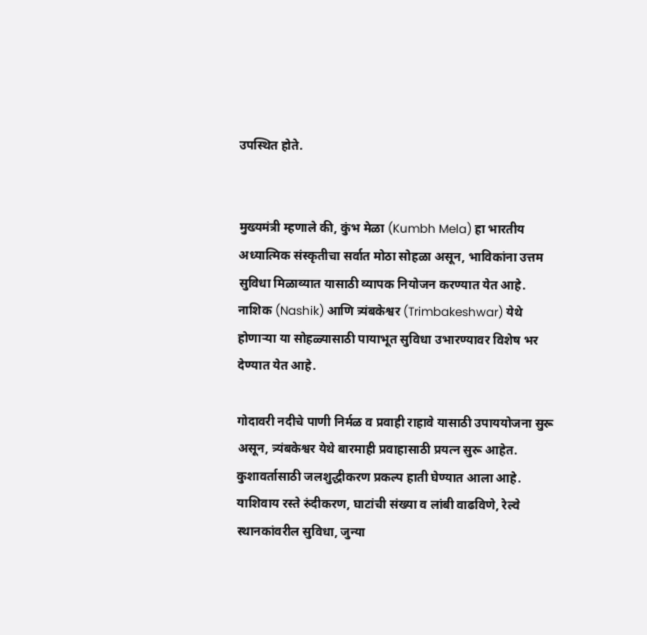उपस्थित होते.


मुख्यमंत्री म्हणाले की, कुंभ मेळा (Kumbh Mela) हा भारतीय अध्यात्मिक संस्कृतीचा सर्वात मोठा सोहळा असून, भाविकांना उत्तम सुविधा मिळाव्यात यासाठी व्यापक नियोजन करण्यात येत आहे. नाशिक (Nashik) आणि त्र्यंबकेश्वर (Trimbakeshwar) येथे होणाऱ्या या सोहळ्यासाठी पायाभूत सुविधा उभारण्यावर विशेष भर देण्यात येत आहे.

गोदावरी नदीचे पाणी निर्मळ व प्रवाही राहावे यासाठी उपाययोजना सुरू असून, त्र्यंबकेश्वर येथे बारमाही प्रवाहासाठी प्रयत्न सुरू आहेत. कुशावर्तासाठी जलशुद्धीकरण प्रकल्प हाती घेण्यात आला आहे. याशिवाय रस्ते रुंदीकरण, घाटांची संख्या व लांबी वाढविणे, रेल्वे स्थानकांवरील सुविधा, जुन्या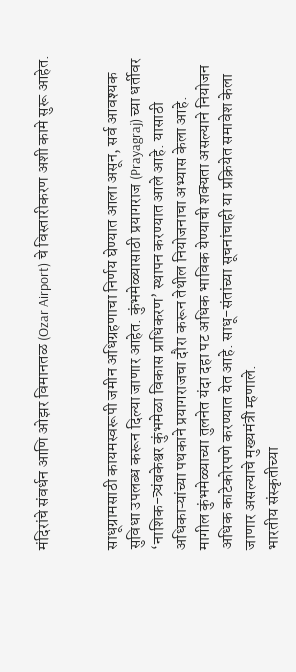मंदिरांचे संवर्धन आणि ओझर विमानतळ (Ozar Airport) चे विस्तारीकरण अशी कामे सुरू आहेत.


साधूग्रामसाठी कायमस्वरूपी जमीन अधिग्रहणाचा निर्णय घेण्यात आला असून, सर्व आवश्यक सुविधा उपलब्ध करून दिल्या जाणार आहेत. कुंभमेळ्यासाठी प्रयागराज (Prayagraj) च्या धर्तीवर ‘नाशिक-त्र्यंबकेश्वर कुंभमेळा विकास प्राधिकरण’ स्थापन करण्यात आले आहे. यासाठी अधिकाऱ्यांच्या पथकाने प्रयागराजचा दौरा करून तेथील नियोजनाचा अभ्यास केला आहे.
मागील कुंभमेळ्याच्या तुलनेत यंदा दहा पट अधिक भाविक येण्याची शक्यता असल्याने नियोजन अधिक काटेकोरपणे करण्यात येत आहे. साधू-संतांच्या सूचनांचाही या प्रक्रियेत समावेश केला जाणार असल्याचे मुख्यमंत्री म्हणाले.
भारतीय संस्कृतीच्या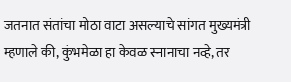जतनात संतांचा मोठा वाटा असल्याचे सांगत मुख्यमंत्री म्हणाले की, कुंभमेळा हा केवळ स्नानाचा नव्हे, तर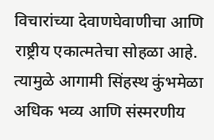विचारांच्या देवाणघेवाणीचा आणि राष्ट्रीय एकात्मतेचा सोहळा आहे. त्यामुळे आगामी सिंहस्थ कुंभमेळा अधिक भव्य आणि संस्मरणीय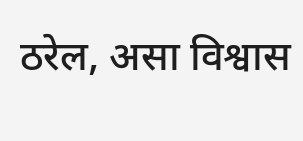ठरेल, असा विश्वास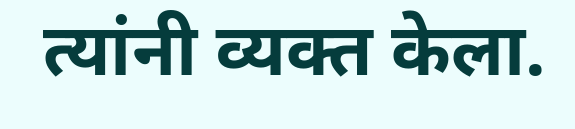त्यांनी व्यक्त केला.